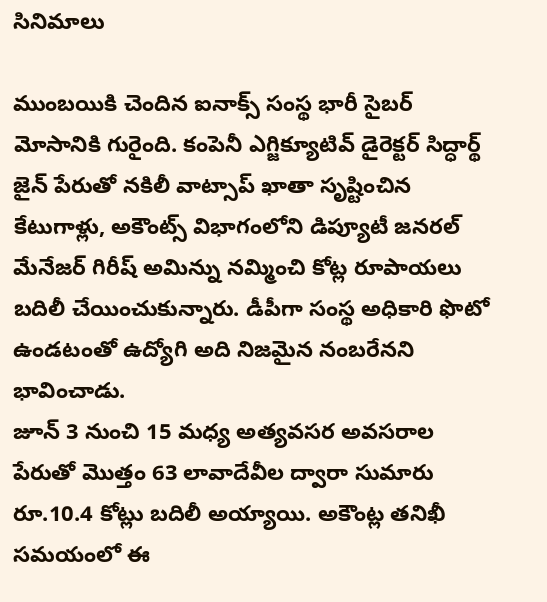సినిమాలు

ముంబయికి చెందిన ఐనాక్స్ సంస్థ భారీ సైబర్ మోసానికి గురైంది. కంపెనీ ఎగ్జిక్యూటివ్ డైరెక్టర్ సిద్ధార్థ్ జైన్ పేరుతో నకిలీ వాట్సాప్ ఖాతా సృష్టించిన కేటుగాళ్లు, అకౌంట్స్ విభాగంలోని డిప్యూటీ జనరల్ మేనేజర్ గిరీష్ అమిన్ను నమ్మించి కోట్ల రూపాయలు బదిలీ చేయించుకున్నారు. డీపీగా సంస్థ అధికారి ఫొటో ఉండటంతో ఉద్యోగి అది నిజమైన నంబరేనని భావించాడు.
జూన్ 3 నుంచి 15 మధ్య అత్యవసర అవసరాల పేరుతో మొత్తం 63 లావాదేవీల ద్వారా సుమారు రూ.10.4 కోట్లు బదిలీ అయ్యాయి. అకౌంట్ల తనిఖీ సమయంలో ఈ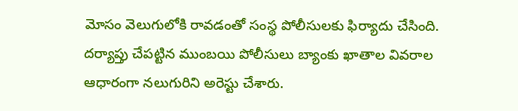మోసం వెలుగులోకి రావడంతో సంస్థ పోలీసులకు ఫిర్యాదు చేసింది. దర్యాప్తు చేపట్టిన ముంబయి పోలీసులు బ్యాంకు ఖాతాల వివరాల ఆధారంగా నలుగురిని అరెస్టు చేశారు.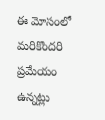ఈ మోసంలో మరికొందరి ప్రమేయం ఉన్నట్లు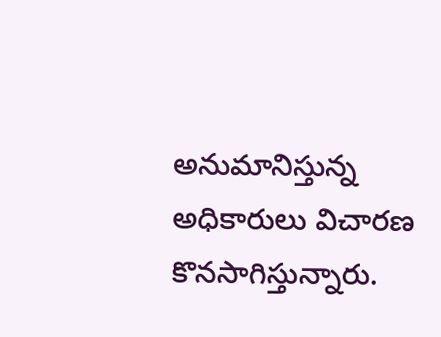అనుమానిస్తున్న అధికారులు విచారణ కొనసాగిస్తున్నారు.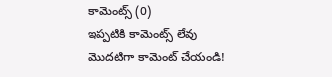కామెంట్స్ (0)
ఇప్పటికి కామెంట్స్ లేవు
మొదటిగా కామెంట్ చేయండి!